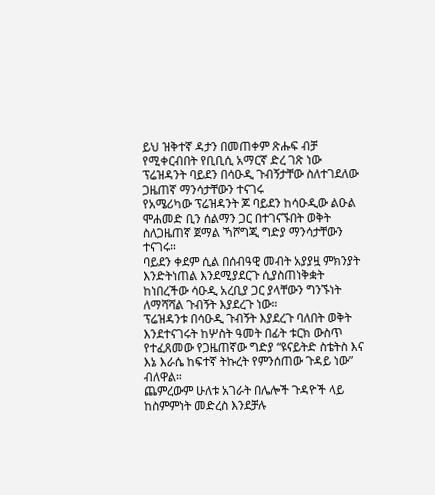ይህ ዝቅተኛ ዳታን በመጠቀም ጽሑፍ ብቻ የሚቀርብበት የቢቢሲ አማርኛ ድረ ገጽ ነው
ፕሬዝዳንት ባይደን በሳዑዲ ጉብኝታቸው ስለተገደለው ጋዜጠኛ ማንሳታቸውን ተናገሩ
የአሜሪካው ፕሬዝዳንት ጆ ባይደን ከሳዑዲው ልዑል ሞሐመድ ቢን ሰልማን ጋር በተገናኙበት ወቅት ስለጋዜጠኛ ጀማል ኻሾግጂ ግድያ ማንሳታቸውን ተናገሩ።
ባይደን ቀደም ሲል በሰብዓዊ መብት አያያዟ ምክንያት እንድትነጠል እንደሚያደርጉ ሲያስጠነቅቋት ከነበረችው ሳዑዲ አረቢያ ጋር ያላቸውን ግንኙነት ለማሻሻል ጉብኝት እያደረጉ ነው።
ፕሬዝዳንቱ በሳዑዲ ጉብኝት እያደረጉ ባለበት ወቅት እንደተናገሩት ከሦስት ዓመት በፊት ቱርክ ውስጥ የተፈጸመው የጋዜጠኛው ግድያ “ዩናይትድ ስቴትስ እና እኔ እራሴ ከፍተኛ ትኩረት የምንሰጠው ጉዳይ ነው” ብለዋል።
ጨምረውም ሁለቱ አገራት በሌሎች ጉዳዮች ላይ ከስምምነት መድረስ እንደቻሉ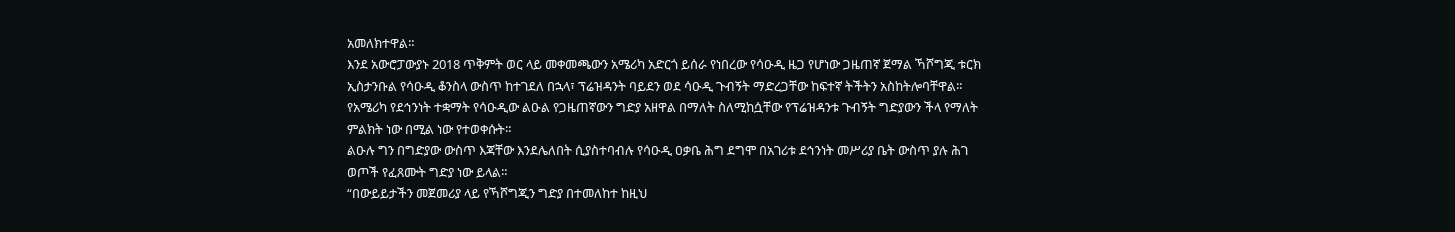አመለክተዋል።
እንደ አውሮፓውያኑ 2018 ጥቅምት ወር ላይ መቀመጫውን አሜሪካ አድርጎ ይሰራ የነበረው የሳዑዲ ዜጋ የሆነው ጋዜጠኛ ጀማል ኻሾግጂ ቱርክ ኢስታንቡል የሳዑዲ ቆንስላ ውስጥ ከተገደለ በኋላ፣ ፕሬዝዳንት ባይደን ወደ ሳዑዲ ጉብኝት ማድረጋቸው ከፍተኛ ትችትን አስከትሎባቸዋል።
የአሜሪካ የደኅንነት ተቋማት የሳዑዲው ልዑል የጋዜጠኛውን ግድያ አዘዋል በማለት ስለሚከሷቸው የፕሬዝዳንቱ ጉብኝት ግድያውን ችላ የማለት ምልክት ነው በሚል ነው የተወቀሱት።
ልዑሉ ግን በግድያው ውስጥ እጃቸው እንደሌለበት ሲያስተባብሉ የሳዑዲ ዐቃቤ ሕግ ደግሞ በአገሪቱ ደኅንነት መሥሪያ ቤት ውስጥ ያሉ ሕገ ወጦች የፈጸሙት ግድያ ነው ይላል።
“በውይይታችን መጀመሪያ ላይ የኻሾግጂን ግድያ በተመለከተ ከዚህ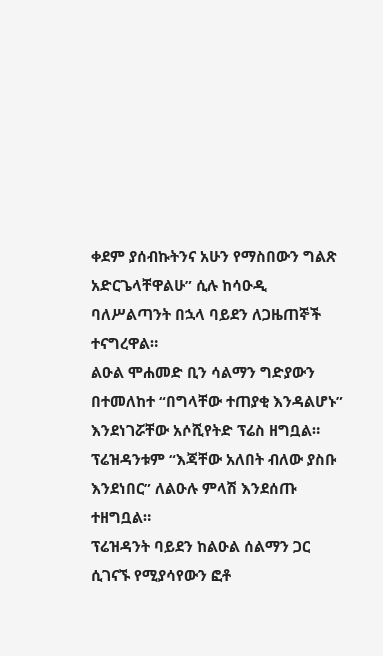ቀደም ያሰብኩትንና አሁን የማስበውን ግልጽ አድርጌላቸዋልሁ” ሲሉ ከሳዑዲ ባለሥልጣንት በኋላ ባይደን ለጋዜጠኞች ተናግረዋል።
ልዑል ሞሐመድ ቢን ሳልማን ግድያውን በተመለከተ “በግላቸው ተጠያቂ እንዳልሆኑ” እንደነገሯቸው አሶሺየትድ ፕሬስ ዘግቧል። ፕሬዝዳንቱም “እጃቸው አለበት ብለው ያስቡ እንደነበር” ለልዑሉ ምላሽ እንደሰጡ ተዘግቧል።
ፕሬዝዳንት ባይደን ከልዑል ሰልማን ጋር ሲገናኙ የሚያሳየውን ፎቶ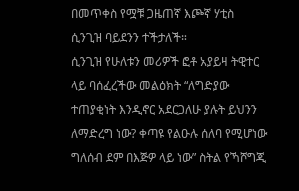በመጥቀስ የሟቹ ጋዜጠኛ እጮኛ ሃቲስ ሲንጊዝ ባይደንን ተችታለች።
ሲንጊዝ የሁለቱን መሪዎች ፎቶ አያይዛ ትዊተር ላይ ባሰፈረችው መልዕክት “ለግድያው ተጠያቂነት እንዲኖር አደርጋለሁ ያሉት ይህንን ለማድረግ ነው? ቀጣዩ የልዑሉ ሰለባ የሚሆነው ግለሰብ ደም በእጅዎ ላይ ነው” ስትል የኻሾግጂ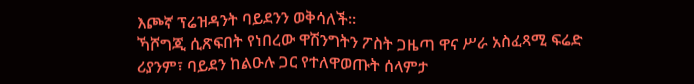እጮኛ ፕሬዝዳንት ባይደንን ወቅሳለች።
ኻሾግጂ ሲጽፍበት የነበረው ዋሽንግትን ፖስት ጋዜጣ ዋና ሥራ አስፈጻሚ ፍሬድ ሪያንም፣ ባይደን ከልዑሉ ጋር የተለዋወጡት ሰላምታ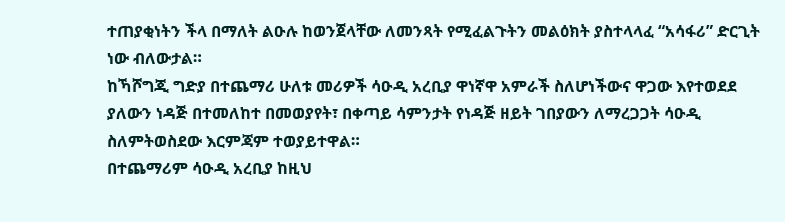ተጠያቂነትን ችላ በማለት ልዑሉ ከወንጀላቸው ለመንጻት የሚፈልጉትን መልዕክት ያስተላላፈ “አሳፋሪ” ድርጊት ነው ብለውታል።
ከኻሾግጂ ግድያ በተጨማሪ ሁለቱ መሪዎች ሳዑዲ አረቢያ ዋነኛዋ አምራች ስለሆነችውና ዋጋው እየተወደደ ያለውን ነዳጅ በተመለከተ በመወያየት፣ በቀጣይ ሳምንታት የነዳጅ ዘይት ገበያውን ለማረጋጋት ሳዑዲ ስለምትወስደው እርምጃም ተወያይተዋል።
በተጨማሪም ሳዑዲ አረቢያ ከዚህ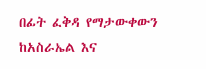በፊት ፈቅዳ የማታውቀውን ከአስራኤል እና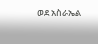ወደ አስራኤል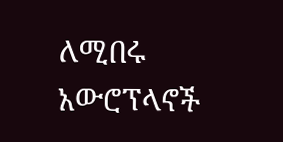ለሚበሩ አውሮፕላኖች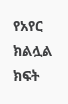የአየር ክልሏል ክፍት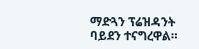ማድጓን ፕሬዝዳንት ባይደን ተናግረዋል።